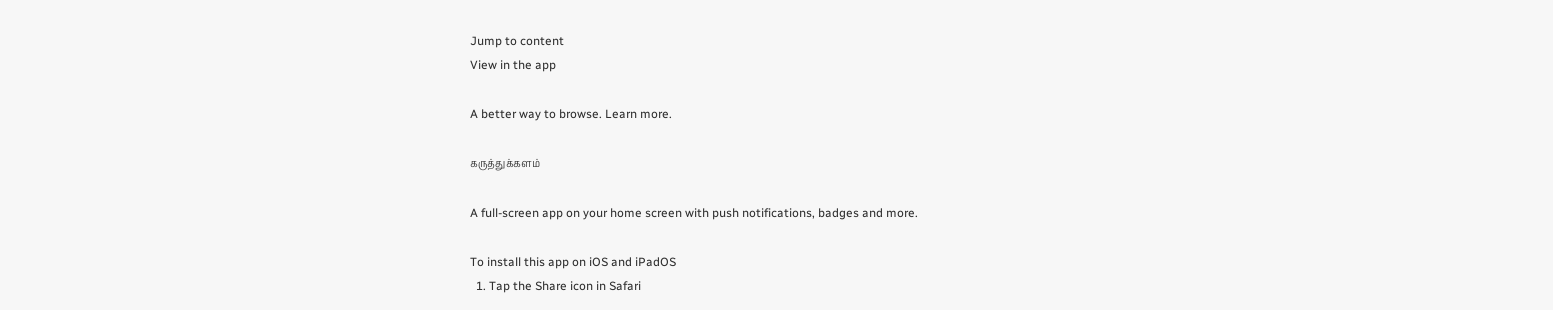Jump to content
View in the app

A better way to browse. Learn more.

கருத்துக்களம்

A full-screen app on your home screen with push notifications, badges and more.

To install this app on iOS and iPadOS
  1. Tap the Share icon in Safari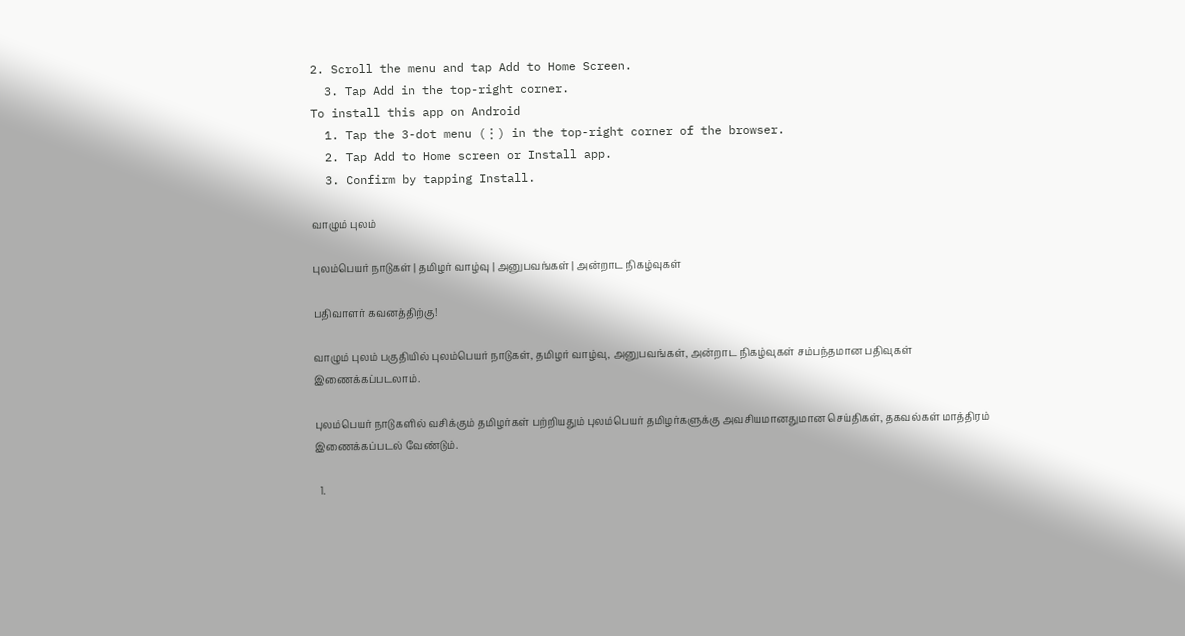2. Scroll the menu and tap Add to Home Screen.
  3. Tap Add in the top-right corner.
To install this app on Android
  1. Tap the 3-dot menu (⋮) in the top-right corner of the browser.
  2. Tap Add to Home screen or Install app.
  3. Confirm by tapping Install.

வாழும் புலம்

புலம்பெயர் நாடுகள் | தமிழர் வாழ்வு | அனுபவங்கள் | அன்றாட நிகழ்வுகள்

பதிவாளர் கவனத்திற்கு!

வாழும் புலம் பகுதியில் புலம்பெயர் நாடுகள், தமிழர் வாழ்வு, அனுபவங்கள், அன்றாட நிகழ்வுகள் சம்பந்தமான பதிவுகள் இணைக்கப்படலாம்.

புலம்பெயர் நாடுகளில் வசிக்கும் தமிழர்கள் பற்றியதும் புலம்பெயர் தமிழர்களுக்கு அவசியமானதுமான செய்திகள், தகவல்கள் மாத்திரம் இணைக்கப்படல் வேண்டும்.

  1.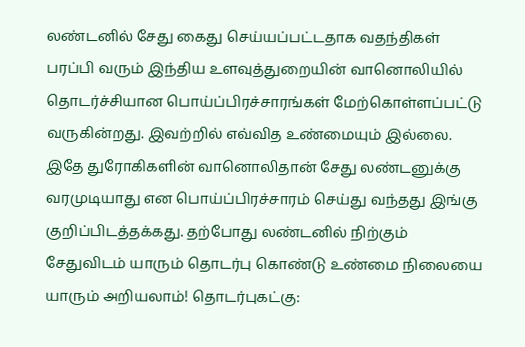லண்டனில் சேது கைது செய்யப்பட்டதாக வதந்திகள் பரப்பி வரும் இந்திய உளவுத்துறையின் வானொலியில் தொடர்ச்சியான பொய்ப்பிரச்சாரங்கள் மேற்கொள்ளப்பட்டு வருகின்றது. இவற்றில் எவ்வித உண்மையும் இல்லை. இதே துரோகிகளின் வானொலிதான் சேது லண்டனுக்கு வரமுடியாது என பொய்ப்பிரச்சாரம் செய்து வந்தது இங்கு குறிப்பிடத்தக்கது. தற்போது லண்டனில் நிற்கும் சேதுவிடம் யாரும் தொடர்பு கொண்டு உண்மை நிலையை யாரும் அறியலாம்! தொடர்புகட்கு: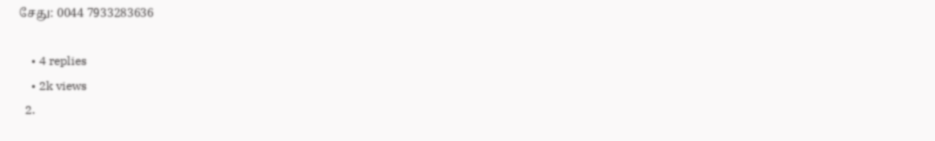சேது: 0044 7933283636

    • 4 replies
    • 2k views
  2.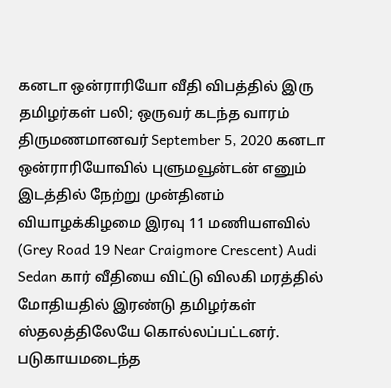கனடா ஒன்ராரியோ வீதி விபத்தில் இரு தமிழர்கள் பலி; ஒருவர் கடந்த வாரம் திருமணமானவர் September 5, 2020 கனடா ஒன்ராரியோவில் புளுமவூன்டன் எனும் இடத்தில் நேற்று முன்தினம் வியாழக்கிழமை இரவு 11 மணியளவில் (Grey Road 19 Near Craigmore Crescent) Audi Sedan கார் வீதியை விட்டு விலகி மரத்தில் மோதியதில் இரண்டு தமிழர்கள் ஸ்தலத்திலேயே கொல்லப்பட்டனர். படுகாயமடைந்த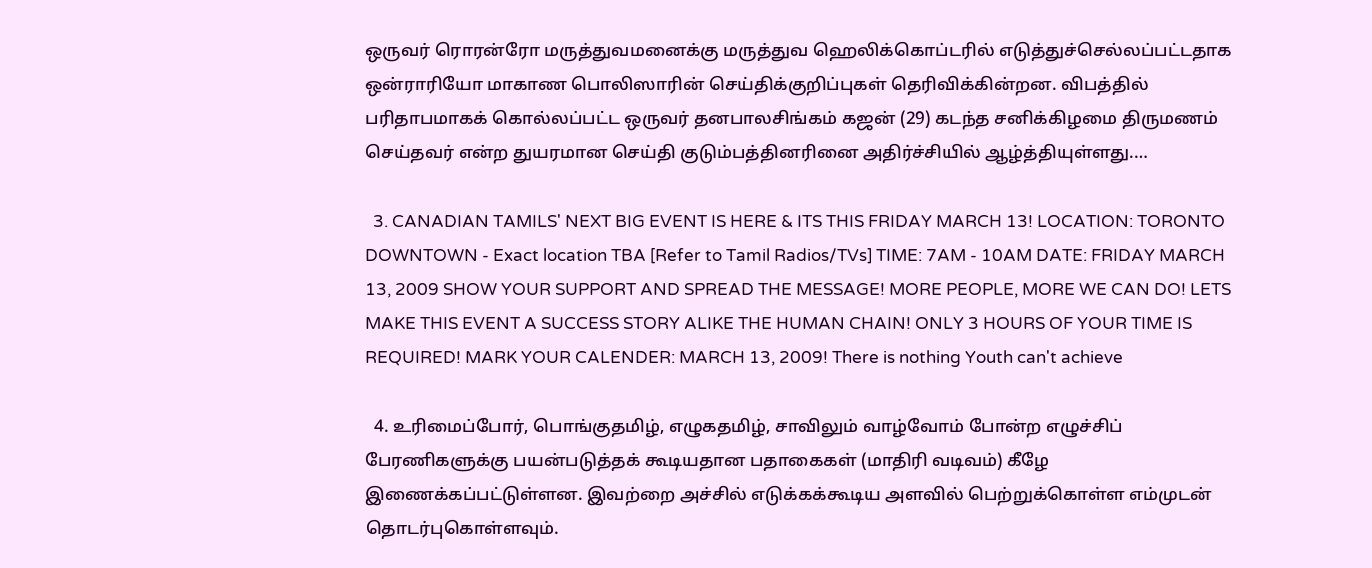ஒருவர் ரொரன்ரோ மருத்துவமனைக்கு மருத்துவ ஹெலிக்கொப்டரில் எடுத்துச்செல்லப்பட்டதாக ஒன்ராரியோ மாகாண பொலிஸாரின் செய்திக்குறிப்புகள் தெரிவிக்கின்றன. விபத்தில் பரிதாபமாகக் கொல்லப்பட்ட ஒருவர் தனபாலசிங்கம் கஜன் (29) கடந்த சனிக்கிழமை திருமணம் செய்தவர் என்ற துயரமான செய்தி குடும்பத்தினரினை அதிர்ச்சியில் ஆழ்த்தியுள்ளது.…

  3. CANADIAN TAMILS' NEXT BIG EVENT IS HERE & ITS THIS FRIDAY MARCH 13! LOCATION: TORONTO DOWNTOWN - Exact location TBA [Refer to Tamil Radios/TVs] TIME: 7AM - 10AM DATE: FRIDAY MARCH 13, 2009 SHOW YOUR SUPPORT AND SPREAD THE MESSAGE! MORE PEOPLE, MORE WE CAN DO! LETS MAKE THIS EVENT A SUCCESS STORY ALIKE THE HUMAN CHAIN! ONLY 3 HOURS OF YOUR TIME IS REQUIRED! MARK YOUR CALENDER: MARCH 13, 2009! There is nothing Youth can't achieve

  4. உரிமைப்போர், பொங்குதமிழ், எழுகதமிழ், சாவிலும் வாழ்வோம் போன்ற எழுச்சிப் பேரணிகளுக்கு பயன்படுத்தக் கூடியதான பதாகைகள் (மாதிரி வடிவம்) கீழே இணைக்கப்பட்டுள்ளன. இவற்றை அச்சில் எடுக்கக்கூடிய அளவில் பெற்றுக்கொள்ள எம்முடன் தொடர்புகொள்ளவும்.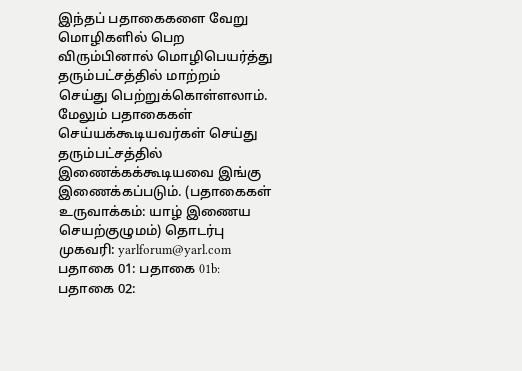இந்தப் பதாகைகளை வேறு மொழிகளில் பெற விரும்பினால் மொழிபெயர்த்து தரும்பட்சத்தில் மாற்றம் செய்து பெற்றுக்கொள்ளலாம். மேலும் பதாகைகள் செய்யக்கூடியவர்கள் செய்து தரும்பட்சத்தில் இணைக்கக்கூடியவை இங்கு இணைக்கப்படும். (பதாகைகள் உருவாக்கம்: யாழ் இணைய செயற்குழுமம்) தொடர்பு முகவரி: yarlforum@yarl.com பதாகை 01: பதாகை 01b: பதாகை 02: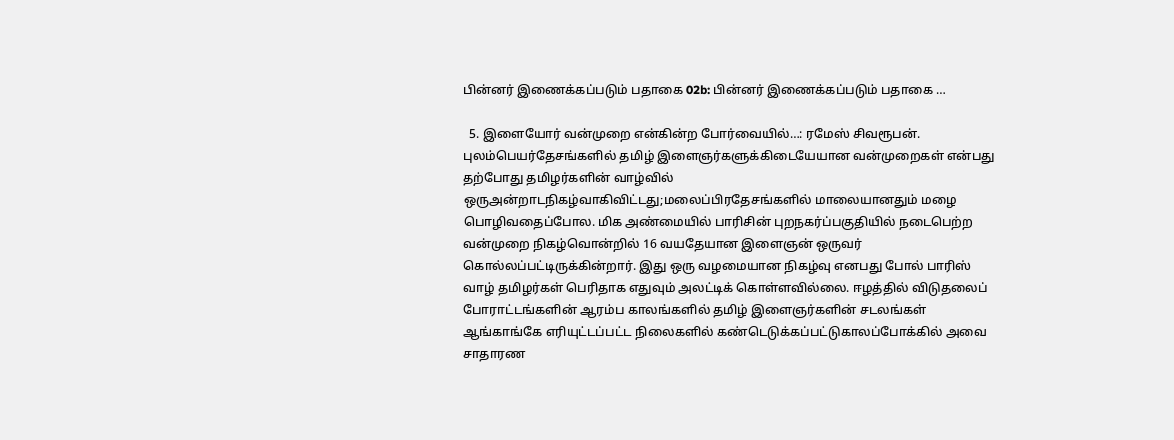பின்னர் இணைக்கப்படும் பதாகை 02b: பின்னர் இணைக்கப்படும் பதாகை …

  5. இளையோர் வன்முறை என்கின்ற போர்வையில்…: ரமேஸ் சிவரூபன். புலம்பெயர்தேசங்களில் தமிழ் இளைஞர்களுக்கிடையேயான வன்முறைகள் என்பது தற்போது தமிழர்களின் வாழ்வில் ஒருஅன்றாடநிகழ்வாகிவிட்டது;மலைப்பிரதேசங்களில் மாலையானதும் மழை பொழிவதைப்போல. மிக அண்மையில் பாரிசின் புறநகர்ப்பகுதியில் நடைபெற்ற வன்முறை நிகழ்வொன்றில் 16 வயதேயான இளைஞன் ஒருவர் கொல்லப்பட்டிருக்கின்றார். இது ஒரு வழமையான நிகழ்வு எனபது போல் பாரிஸ் வாழ் தமிழர்கள் பெரிதாக எதுவும் அலட்டிக் கொள்ளவில்லை. ஈழத்தில் விடுதலைப் போராட்டங்களின் ஆரம்ப காலங்களில் தமிழ் இளைஞர்களின் சடலங்கள் ஆங்காங்கே எரியுட்டப்பட்ட நிலைகளில் கண்டெடுக்கப்பட்டுகாலப்போக்கில் அவை சாதாரண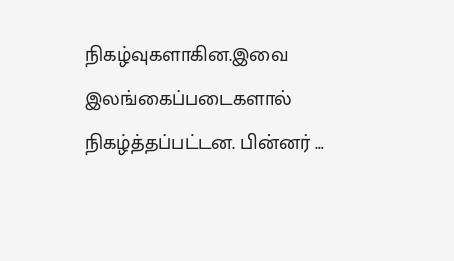நிகழ்வுகளாகின.இவை இலங்கைப்படைகளால் நிகழ்த்தப்பட்டன. பின்னர் …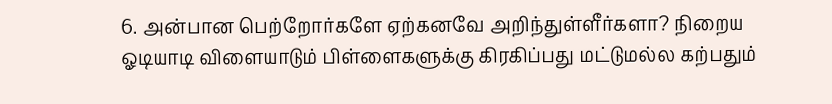6. அன்பான பெற்றோர்களே ஏற்கனவே அறிந்துள்ளீர்களா? நிறைய ஓடியாடி விளையாடும் பிள்ளைகளுக்கு கிரகிப்பது மட்டுமல்ல கற்பதும்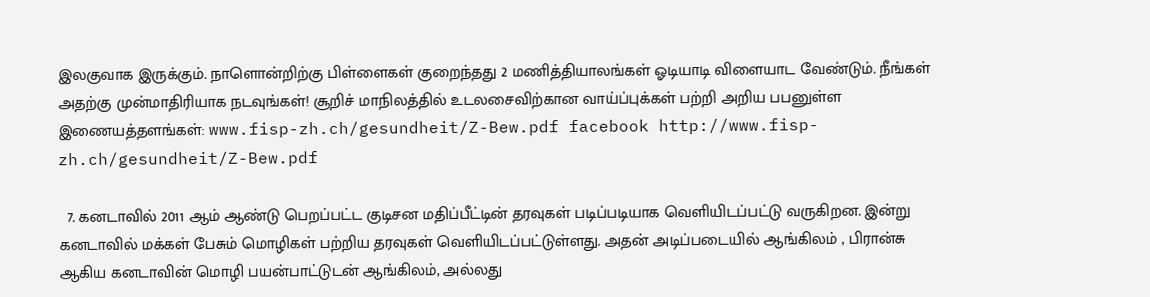இலகுவாக இருக்கும். நாளொன்றிற்கு பிள்ளைகள் குறைந்தது 2 மணித்தியாலங்கள் ஓடியாடி விளையாட வேண்டும். நீங்கள் அதற்கு முன்மாதிரியாக நடவுங்கள்! சூறிச் மாநிலத்தில் உடலசைவிற்கான வாய்ப்புக்கள் பற்றி அறிய பபனுள்ள இணையத்தளங்கள்: www.fisp-zh.ch/gesundheit/Z-Bew.pdf facebook http://www.fisp-zh.ch/gesundheit/Z-Bew.pdf

  7. கனடாவில் 2011 ஆம் ஆண்டு பெறப்பட்ட குடிசன மதிப்பீட்டின் தரவுகள் படிப்படியாக வெளியிடப்பட்டு வருகிறன. இன்று கனடாவில் மக்கள் பேசும் மொழிகள் பற்றிய தரவுகள் வெளியிடப்பட்டுள்ளது. அதன் அடிப்படையில் ஆங்கிலம் , பிரான்சு ஆகிய கனடாவின் மொழி பயன்பாட்டுடன் ஆங்கிலம், அல்லது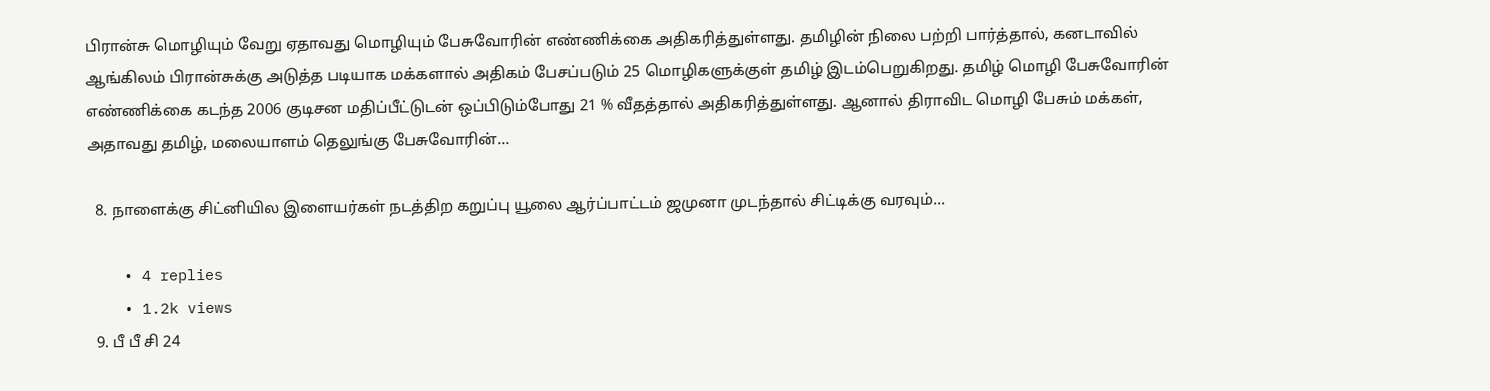பிரான்சு மொழியும் வேறு ஏதாவது மொழியும் பேசுவோரின் எண்ணிக்கை அதிகரித்துள்ளது. தமிழின் நிலை பற்றி பார்த்தால், கனடாவில் ஆங்கிலம் பிரான்சுக்கு அடுத்த படியாக மக்களால் அதிகம் பேசப்படும் 25 மொழிகளுக்குள் தமிழ் இடம்பெறுகிறது. தமிழ் மொழி பேசுவோரின் எண்ணிக்கை கடந்த 2006 குடிசன மதிப்பீட்டுடன் ஒப்பிடும்போது 21 % வீதத்தால் அதிகரித்துள்ளது. ஆனால் திராவிட மொழி பேசும் மக்கள், அதாவது தமிழ், மலையாளம் தெலுங்கு பேசுவோரின்…

  8. நாளைக்கு சிட்னியில இளையர்கள் நடத்திற கறுப்பு யூலை ஆர்ப்பாட்டம் ஜமுனா முடந்தால் சிட்டிக்கு வரவும்...

    • 4 replies
    • 1.2k views
  9. பீ பீ சி 24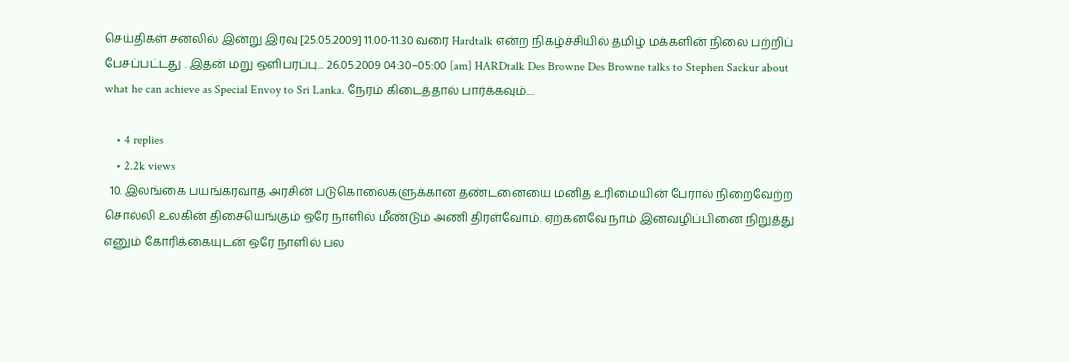செய்திகள் சனலில் இன்று இரவு [25.05.2009] 11.00-11.30 வரை Hardtalk என்ற நிகழ்ச்சியில் தமிழ் மக்களின் நிலை பற்றிப் பேசப்பட்டது . இதன் மறு ஒளிபரப்பு... 26.05.2009 04:30–05:00 [am] HARDtalk Des Browne Des Browne talks to Stephen Sackur about what he can achieve as Special Envoy to Sri Lanka. நேரம் கிடைத்தால் பார்க்கவும்....

    • 4 replies
    • 2.2k views
  10. இலங்கை பயங்கரவாத அரசின் படுகொலைகளுக்கான தண்டனையை மனித உரிமையின் பேரால் நிறைவேற்ற சொல்லி உலகின் திசையெங்கும் ஒரே நாளில் மீண்டும் அணி திரள்வோம். ஏற்கனவே நாம் இனவழிப்பினை நிறுத்து எனும் கோரிக்கையுடன் ஒரே நாளில் பல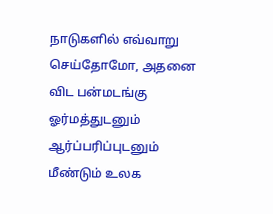நாடுகளில் எவ்வாறு செய்தோமோ, அதனை விட பன்மடங்கு ஓர்மத்துடனும் ஆர்ப்பரிப்புடனும் மீண்டும் உலக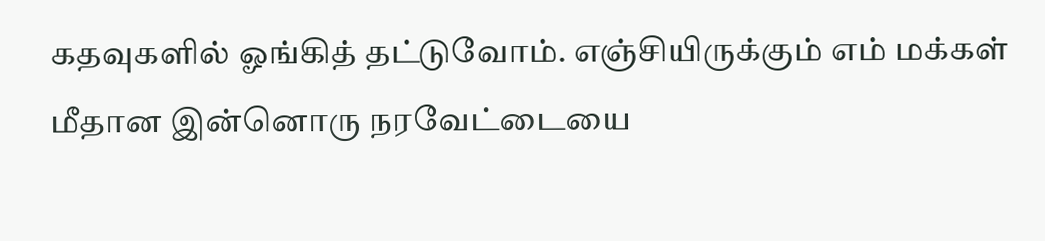கதவுகளில் ஓங்கித் தட்டுவோம். எஞ்சியிருக்கும் எம் மக்கள் மீதான இன்னொரு நரவேட்டையை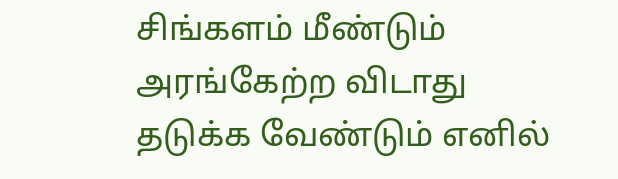சிங்களம் மீண்டும் அரங்கேற்ற விடாது தடுக்க வேண்டும் எனில்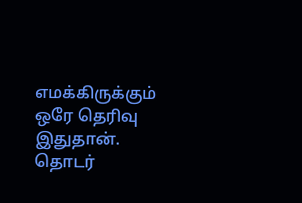எமக்கிருக்கும் ஒரே தெரிவு இதுதான். தொடர்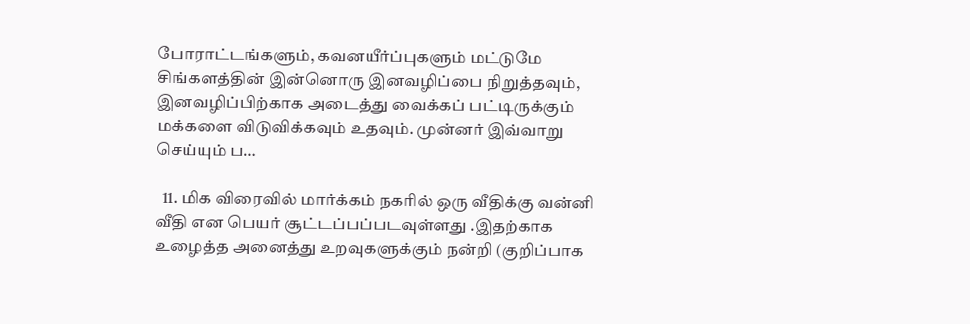போராட்டங்களும், கவனயீர்ப்புகளும் மட்டுமே சிங்களத்தின் இன்னொரு இனவழிப்பை நிறுத்தவும், இனவழிப்பிற்காக அடைத்து வைக்கப் பட்டிருக்கும் மக்களை விடுவிக்கவும் உதவும். முன்னர் இவ்வாறு செய்யும் ப…

  11. மிக விரைவில் மார்க்கம் நகரில் ஒரு வீதிக்கு வன்னி வீதி என பெயர் சூட்டப்பப்படவுள்ளது .இதற்காக உழைத்த அனைத்து உறவுகளுக்கும் நன்றி (குறிப்பாக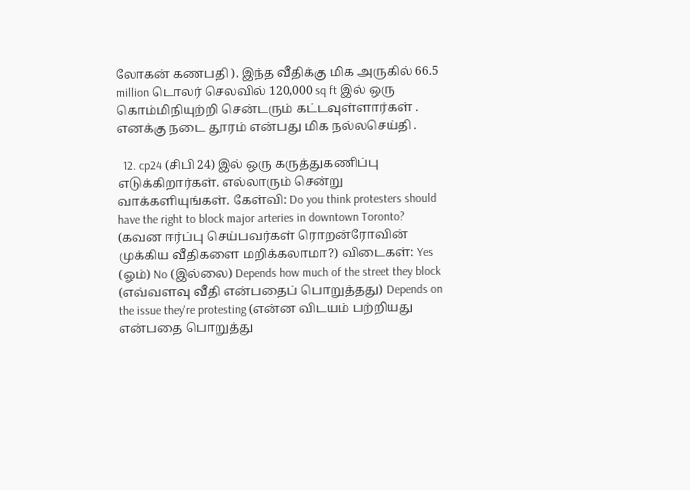லோகன் கணபதி ). இந்த வீதிக்கு மிக அருகில் 66.5 million டொலர் செலவில் 120,000 sq ft இல் ஒரு கொம்மிநியுற்றி சென்டரும் கட்டவுள்ளார்கள் . எனக்கு நடை தூரம் என்பது மிக நல்லசெய்தி .

  12. cp24 (சிபி 24) இல் ஒரு கருத்துகணிப்பு எடுக்கிறார்கள். எல்லாரும் சென்று வாக்களியுங்கள். கேள்வி: Do you think protesters should have the right to block major arteries in downtown Toronto? (கவன ஈர்ப்பு செய்பவர்கள் ரொறன்ரோவின் முக்கிய வீதிகளை மறிக்கலாமா?) விடைகள்: Yes (ஓம்) No (இல்லை) Depends how much of the street they block (எவ்வளவு வீதி என்பதைப் பொறுத்தது) Depends on the issue they're protesting (என்ன விடயம் பற்றியது என்பதை பொறுத்து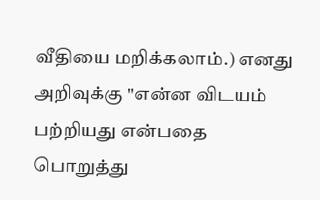வீதியை மறிக்கலாம்.) எனது அறிவுக்கு "என்ன விடயம் பற்றியது என்பதை பொறுத்து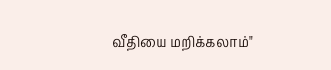வீதியை மறிக்கலாம்"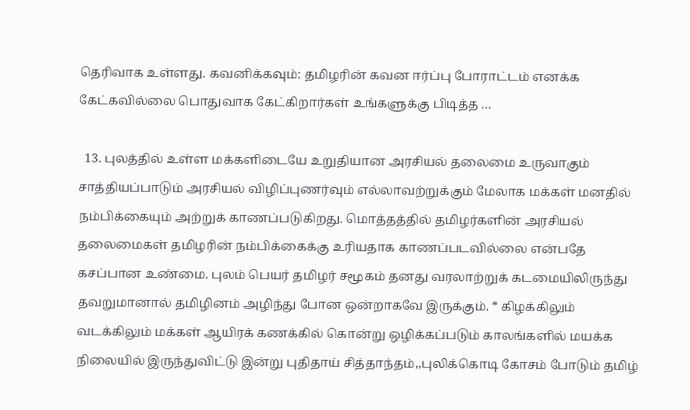தெரிவாக உள்ளது. கவனிக்கவும்: தமிழரின் கவன ஈர்ப்பு போராட்டம் எனக்க கேட்கவில்லை பொதுவாக கேட்கிறார்கள் உங்களுக்கு பிடித்த …

  13. புலத்தில் உள்ள மக்களிடையே உறுதியான அரசியல் தலைமை உருவாகும் சாத்தியப்பாடும் அரசியல் விழிப்புணர்வும் எல்லாவற்றுக்கும் மேலாக மக்கள் மனதில் நம்பிக்கையும் அற்றுக் காணப்படுகிறது. மொத்தத்தில் தமிழர்களின் அரசியல் தலைமைகள் தமிழரின் நம்பிக்கைக்கு உரியதாக காணப்படவில்லை என்பதே கசப்பான உண்மை. புலம் பெயர் தமிழர் சமூகம் தனது வரலாற்றுக் கடமையிலிருந்து தவறுமானால் தமிழினம் அழிந்து போன ஒன்றாகவே இருக்கும். * கிழக்கிலும் வடக்கிலும் மக்கள் ஆயிரக் கணக்கில் கொன்று ஒழிக்கப்படும் காலங்களில் மயக்க நிலையில் இருந்துவிட்டு இன்று புதிதாய் சித்தாந்தம்,,புலிக்கொடி கோசம் போடும் தமிழ்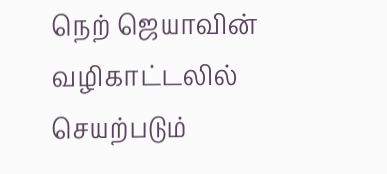நெற் ஜெயாவின் வழிகாட்டலில் செயற்படும்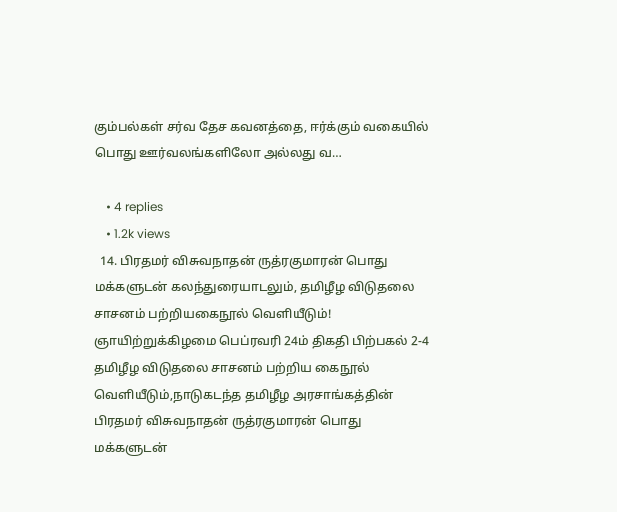கும்பல்கள் சர்வ தேச கவனத்தை, ஈர்க்கும் வகையில் பொது ஊர்வலங்களிலோ அல்லது வ…

    • 4 replies
    • 1.2k views
  14. பிரதமர் விசுவநாதன் ருத்ரகுமாரன் பொது மக்களுடன் கலந்துரையாடலும், தமிழீழ விடுதலை சாசனம் பற்றியகைநூல் வெளியீடும்! ஞாயிற்றுக்கிழமை பெப்ரவரி 24ம் திகதி பிற்பகல் 2-4 தமிழீழ விடுதலை சாசனம் பற்றிய கைநூல் வெளியீடும்,நாடுகடந்த தமிழீழ அரசாங்கத்தின் பிரதமர் விசுவநாதன் ருத்ரகுமாரன் பொது மக்களுடன்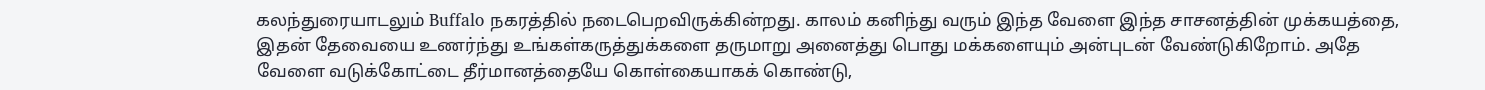கலந்துரையாடலும் Buffalo நகரத்தில் நடைபெறவிருக்கின்றது. காலம் கனிந்து வரும் இந்த வேளை இந்த சாசனத்தின் முக்கயத்தை, இதன் தேவையை உணர்ந்து உங்கள்கருத்துக்களை தருமாறு அனைத்து பொது மக்களையும் அன்புடன் வேண்டுகிறோம். அதே வேளை வடுக்கோட்டை தீர்மானத்தையே கொள்கையாகக் கொண்டு,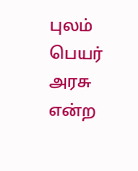புலம் பெயர் அரசு என்ற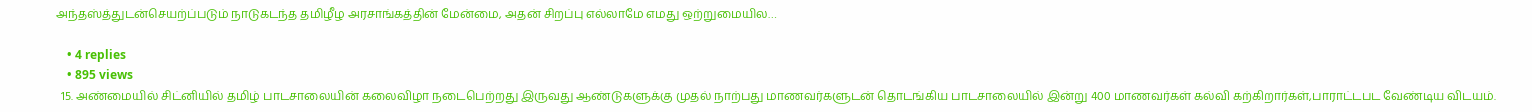அந்தஸ்த்துடன்செயற்ப்படும் நாடுகடந்த தமிழீழ அரசாங்கத்தின் மேன்மை, அதன் சிறப்பு எல்லாமே எமது ஒற்றுமையில…

    • 4 replies
    • 895 views
  15. அண்மையில் சிட்னியில் தமிழ் பாடசாலையின் கலைவிழா நடைபெற்றது இருவது ஆண்டுகளுக்கு முதல் நாற்பது மாணவர்களுடன் தொடங்கிய பாடசாலையில் இன்று 400 மாணவர்கள் கல்வி கற்கிறார்கள்,பாராட்டபட வேண்டிய விடயம்.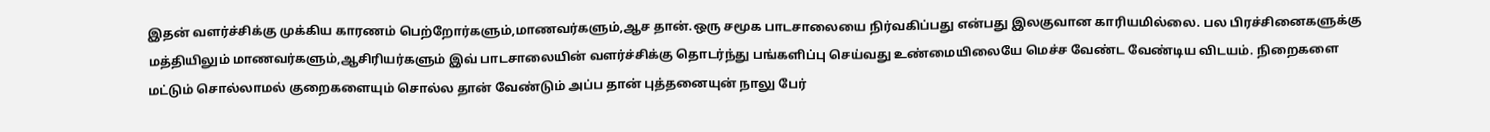இதன் வளர்ச்சிக்கு முக்கிய காரணம் பெற்றோர்களும்,மாணவர்களும்,ஆச தான்.ஒரு சமூக பாடசாலையை நிர்வகிப்பது என்பது இலகுவான காரியமில்லை. பல பிரச்சினைகளுக்கு மத்தியிலும் மாணவர்களும்,ஆசிரியர்களும் இவ் பாடசாலையின் வளர்ச்சிக்கு தொடர்ந்து பங்களிப்பு செய்வது உண்மையிலையே மெச்ச வேண்ட வேண்டிய விடயம். நிறைகளை மட்டும் சொல்லாமல் குறைகளையும் சொல்ல தான் வேண்டும் அப்ப தான் புத்தனையுன் நாலு பேர்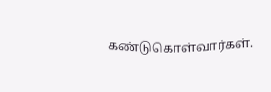கண்டுகொள்வார்கள்.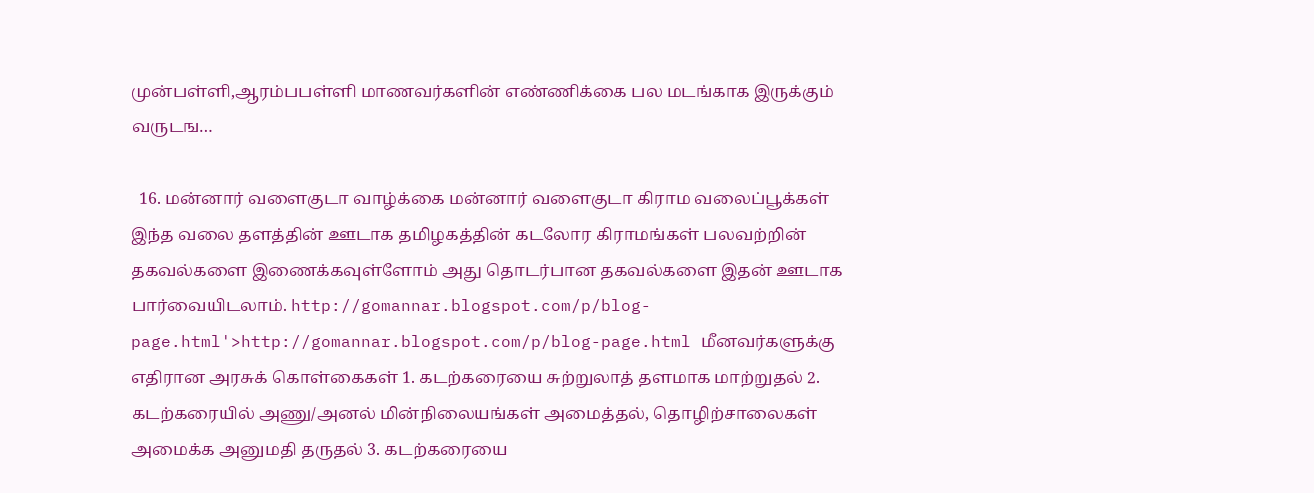முன்பள்ளி,ஆரம்பபள்ளி மாணவர்களின் எண்ணிக்கை பல மடங்காக இருக்கும் வருடங…

  16. மன்னார் வளைகுடா வாழ்க்கை மன்னார் வளைகுடா கிராம வலைப்பூக்கள் இந்த வலை தளத்தின் ஊடாக தமிழகத்தின் கடலோர கிராமங்கள் பலவற்றின் தகவல்களை இணைக்கவுள்ளோம் அது தொடர்பான தகவல்களை இதன் ஊடாக பார்வையிடலாம். http://gomannar.blogspot.com/p/blog-page.html'>http://gomannar.blogspot.com/p/blog-page.html மீனவர்களுக்கு எதிரான அரசுக் கொள்கைகள் 1. கடற்கரையை சுற்றுலாத் தளமாக மாற்றுதல் 2. கடற்கரையில் அணு/அனல் மின்நிலையங்கள் அமைத்தல், தொழிற்சாலைகள் அமைக்க அனுமதி தருதல் 3. கடற்கரையை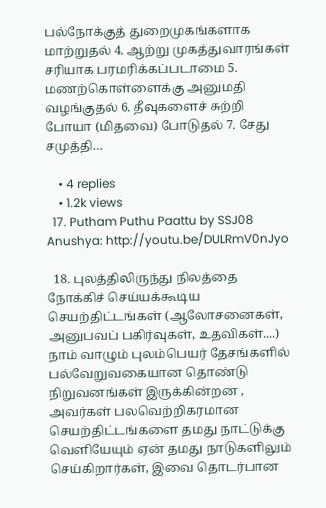பல்நோக்குத் துறைமுகங்களாக மாற்றுதல் 4. ஆற்று முகத்துவாரங்கள் சரியாக பரமரிக்கப்படாமை 5. மணற்கொள்ளைக்கு அனுமதி வழங்குதல் 6. தீவுகளைச் சுற்றி போயா (மிதவை) போடுதல் 7. சேது சமுத்தி…

    • 4 replies
    • 1.2k views
  17. Putham Puthu Paattu by SSJ08 Anushya: http://youtu.be/DULRmV0nJyo

  18. புலத்திலிருந்து நிலத்தை நோக்கிச் செய்யக்கூடிய செயற்திட்டங்கள் (ஆலோசனைகள், அனுபவப் பகிர்வுகள், உதவிகள்....) நாம் வாழும் புலம்பெயர் தேசங்களில் பல்வேறுவகையான தொண்டு நிறுவனங்கள் இருக்கின்றன , அவர்கள் பலவெற்றிகரமான செயற்திட்டங்களை தமது நாட்டுக்கு வெளியேயும் ஏன் தமது நாடுகளிலும் செய்கிறார்கள், இவை தொடர்பான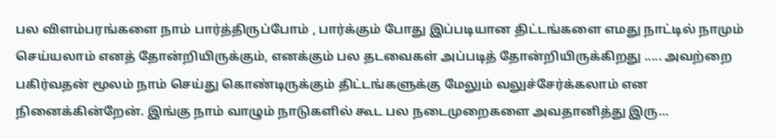பல விளம்பரங்களை நாம் பார்த்திருப்போம் , பார்க்கும் போது இப்படியான திட்டங்களை எமது நாட்டில் நாமும் செய்யலாம் எனத் தோன்றியிருக்கும், எனக்கும் பல தடவைகள் அப்படித் தோன்றியிருக்கிறது ..... அவற்றை பகிர்வதன் மூலம் நாம் செய்து கொண்டிருக்கும் திட்டங்களுக்கு மேலும் வலுச்சேர்க்கலாம் என நினைக்கின்றேன். இங்கு நாம் வாழும் நாடுகளில் கூட பல நடைமுறைகளை அவதானித்து இரு…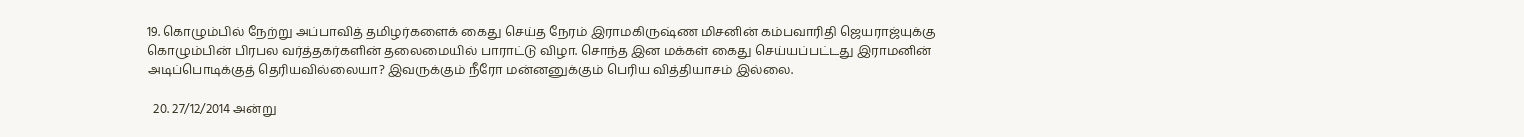19. கொழும்பில் நேற்று அப்பாவித் தமிழர்களைக் கைது செய்த நேரம் இராமகிருஷ்ண மிசனின் கம்பவாரிதி ஜெயராஜ்யுக்கு கொழும்பின் பிரபல வர்த்தகர்களின் தலைமையில் பாராட்டு விழா. சொந்த இன மக்கள் கைது செய்யப்பட்டது இராமனின் அடிப்பொடிக்குத் தெரியவில்லையா? இவருக்கும் நீரோ மன்னனுக்கும் பெரிய வித்தியாசம் இல்லை.

  20. 27/12/2014 அன்று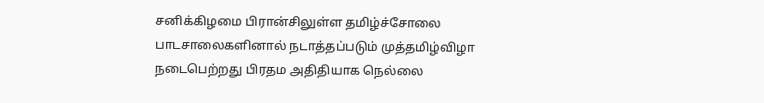சனிக்கிழமை பிரான்சிலுள்ள தமிழ்ச்சோலை பாடசாலைகளினால் நடாத்தப்படும் முத்தமிழ்விழா நடைபெற்றது பிரதம அதிதியாக நெல்லை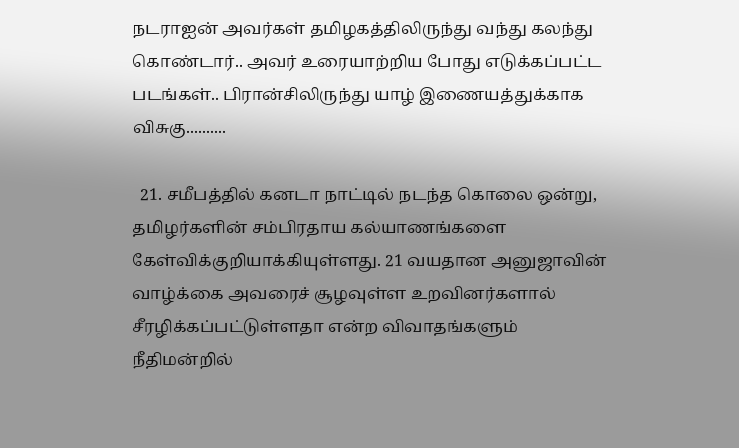நடராஐன் அவர்கள் தமிழகத்திலிருந்து வந்து கலந்து கொண்டார்.. அவர் உரையாற்றிய போது எடுக்கப்பட்ட படங்கள்.. பிரான்சிலிருந்து யாழ் இணையத்துக்காக விசுகு..........

  21. சமீபத்தில் கனடா நாட்டில் நடந்த கொலை ஒன்று, தமிழர்களின் சம்பிரதாய கல்யாணங்களை கேள்விக்குறியாக்கியுள்ளது. 21 வயதான அனுஜாவின் வாழ்க்கை அவரைச் சூழவுள்ள உறவினர்களால் சீரழிக்கப்பட்டுள்ளதா என்ற விவாதங்களும் நீதிமன்றில்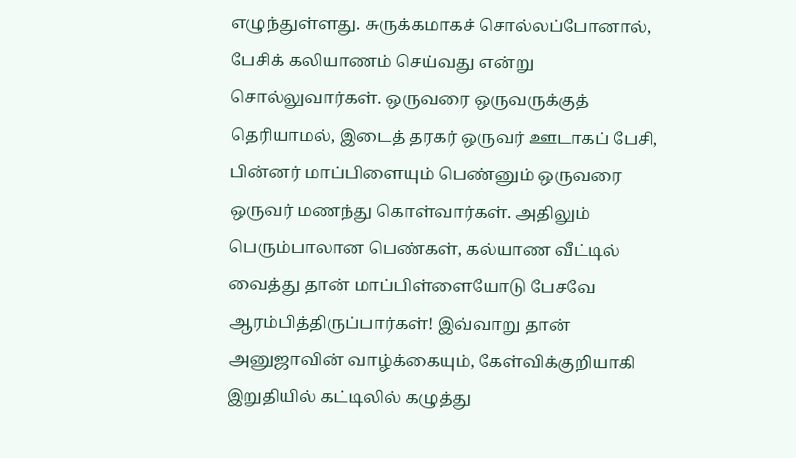எழுந்துள்ளது. சுருக்கமாகச் சொல்லப்போனால், பேசிக் கலியாணம் செய்வது என்று சொல்லுவார்கள். ஒருவரை ஒருவருக்குத் தெரியாமல், இடைத் தரகர் ஒருவர் ஊடாகப் பேசி, பின்னர் மாப்பிளையும் பெண்னும் ஒருவரை ஒருவர் மணந்து கொள்வார்கள். அதிலும் பெரும்பாலான பெண்கள், கல்யாண வீட்டில் வைத்து தான் மாப்பிள்ளையோடு பேசவே ஆரம்பித்திருப்பார்கள்! இவ்வாறு தான் அனுஜாவின் வாழ்க்கையும், கேள்விக்குறியாகி இறுதியில் கட்டிலில் கழுத்து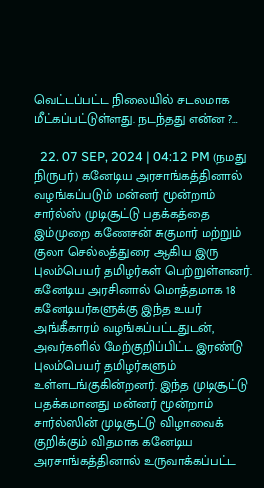வெட்டப்பட்ட நிலையில் சடலமாக மீட்கப்பட்டுள்ளது. நடந்தது என்ன ?…

  22. 07 SEP, 2024 | 04:12 PM (நமது நிருபர்) கனேடிய அரசாங்கத்தினால் வழங்கப்படும் மன்னர் மூன்றாம் சார்ல்ஸ் முடிசூட்டு பதக்கத்தை இம்முறை கணேசன் சுகுமார் மற்றும் குலா செல்லத்துரை ஆகிய இரு புலம்பெயர் தமிழர்கள் பெற்றுள்ளனர். கனேடிய அரசினால் மொத்தமாக 18 கனேடியர்களுக்கு இந்த உயர் அங்கீகாரம் வழங்கப்பட்டதுடன், அவர்களில் மேற்குறிப்பிட்ட இரண்டு புலம்பெயர் தமிழர்களும் உள்ளடங்குகின்றனர். இந்த முடிசூட்டு பதக்கமானது மன்னர் மூன்றாம் சார்ல்ஸின் முடிசூட்டு விழாவைக் குறிக்கும் விதமாக கனேடிய அரசாங்கத்தினால் உருவாக்கப்பட்ட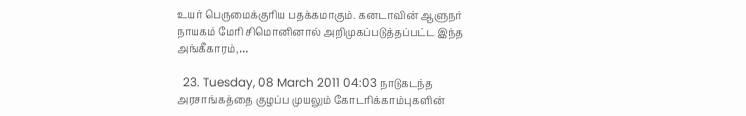உயர் பெருமைக்குரிய பதக்கமாகும். கனடாவின் ஆளுநர் நாயகம் மேரி சிமொனினால் அறிமுகப்படுத்தப்பட்ட இந்த அங்கீகாரம்,…

  23. Tuesday, 08 March 2011 04:03 நாடுகடந்த அரசாங்கத்தை குழப்ப முயலும் கோடரிக்காம்புகளின்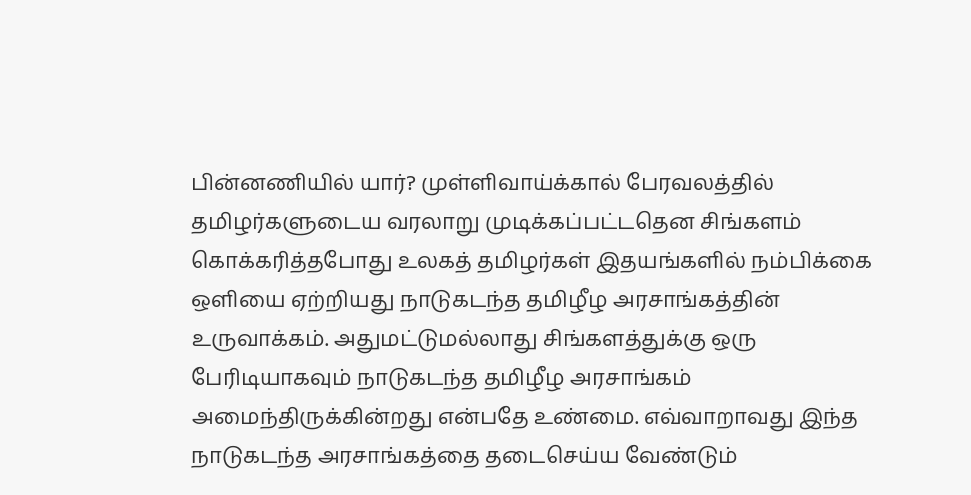பின்னணியில் யார்? முள்ளிவாய்க்கால் பேரவலத்தில் தமிழர்களுடைய வரலாறு முடிக்கப்பட்டதென சிங்களம் கொக்கரித்தபோது உலகத் தமிழர்கள் இதயங்களில் நம்பிக்கை ஒளியை ஏற்றியது நாடுகடந்த தமிழீழ அரசாங்கத்தின் உருவாக்கம். அதுமட்டுமல்லாது சிங்களத்துக்கு ஒரு பேரிடியாகவும் நாடுகடந்த தமிழீழ அரசாங்கம் அமைந்திருக்கின்றது என்பதே உண்மை. எவ்வாறாவது இந்த நாடுகடந்த அரசாங்கத்தை தடைசெய்ய வேண்டும்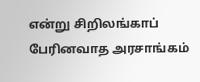என்று சிறிலங்காப் பேரினவாத அரசாங்கம்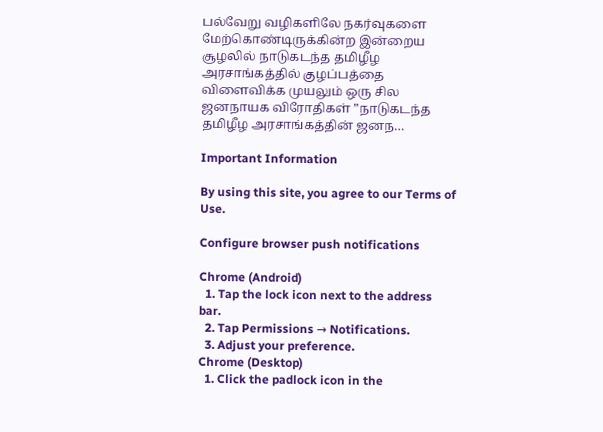பல்வேறு வழிகளிலே நகர்வுகளை மேற்கொண்டிருக்கின்ற இன்றைய சூழலில் நாடுகடந்த தமிழீழ அரசாங்கத்தில் குழப்பத்தை விளைவிக்க முயலும் ஒரு சில ஜனநாயக விரோதிகள் ”நாடுகடந்த தமிழீழ அரசாங்கத்தின் ஜனந…

Important Information

By using this site, you agree to our Terms of Use.

Configure browser push notifications

Chrome (Android)
  1. Tap the lock icon next to the address bar.
  2. Tap Permissions → Notifications.
  3. Adjust your preference.
Chrome (Desktop)
  1. Click the padlock icon in the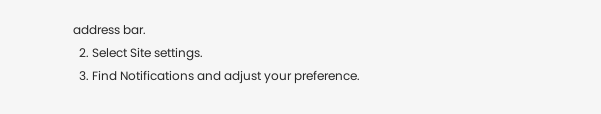address bar.
  2. Select Site settings.
  3. Find Notifications and adjust your preference.